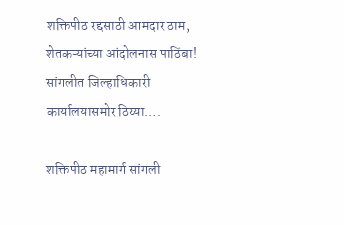शक्तिपीठ रद्दसाठी आमदार ठाम, शेतकऱ्यांच्या आंदोलनास पाठिंबा! सांगलीत जिल्हाधिकारी कार्यालयासमोर ठिय्या….

शक्तिपीठ महामार्ग सांगली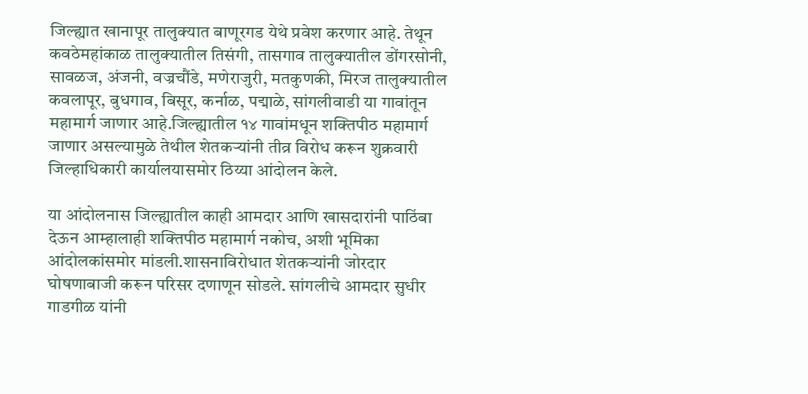जिल्ह्यात खानापूर तालुक्यात बाणूरगड येथे प्रवेश करणार आहे. तेथून कवठेमहांकाळ तालुक्यातील तिसंगी, तासगाव तालुक्यातील डोंगरसोनी, सावळज, अंजनी, वज्रचौंडे, मणेराजुरी, मतकुणकी, मिरज तालुक्यातील कवलापूर, बुधगाव, बिसूर, कर्नाळ, पद्माळे, सांगलीवाडी या गावांतून महामार्ग जाणार आहे.जिल्ह्यातील १४ गावांमधून शक्तिपीठ महामार्ग जाणार असल्यामुळे तेथील शेतकऱ्यांनी तीव्र विरोध करून शुक्रवारी जिल्हाधिकारी कार्यालयासमोर ठिय्या आंदोलन केले.

या आंदोलनास जिल्ह्यातील काही आमदार आणि खासदारांनी पाठिंबा देऊन आम्हालाही शक्तिपीठ महामार्ग नकोच, अशी भूमिका आंदोलकांसमोर मांडली.शासनाविरोधात शेतकऱ्यांनी जोरदार घोषणाबाजी करून परिसर दणाणून सोडले. सांगलीचे आमदार सुधीर गाडगीळ यांनी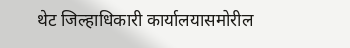थेट जिल्हाधिकारी कार्यालयासमोरील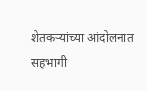शेतकऱ्यांच्या आंदोलनात सहभागी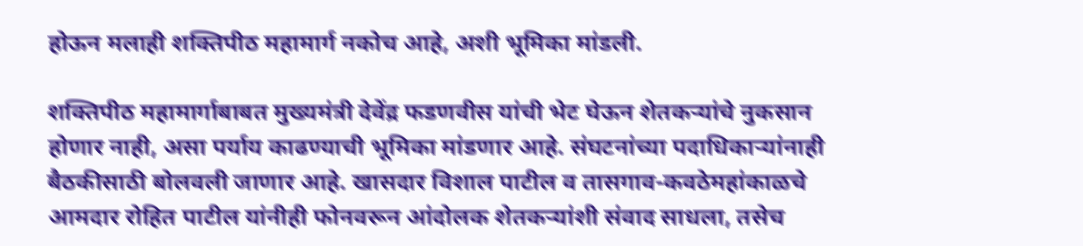होऊन मलाही शक्तिपीठ महामार्ग नकोच आहे, अशी भूमिका मांडली.

शक्तिपीठ महामार्गाबाबत मुख्यमंत्री देवेंद्र फडणवीस यांची भेट घेऊन शेतकऱ्यांचे नुकसान होणार नाही, असा पर्याय काढण्याची भूमिका मांडणार आहे. संघटनांच्या पदाधिकाऱ्यांनाही बैठकीसाठी बोलवली जाणार आहे. खासदार विशाल पाटील व तासगाव-कवठेमहांकाळचे आमदार रोहित पाटील यांनीही फोनवरून आंदोलक शेतकऱ्यांशी संवाद साधला, तसेच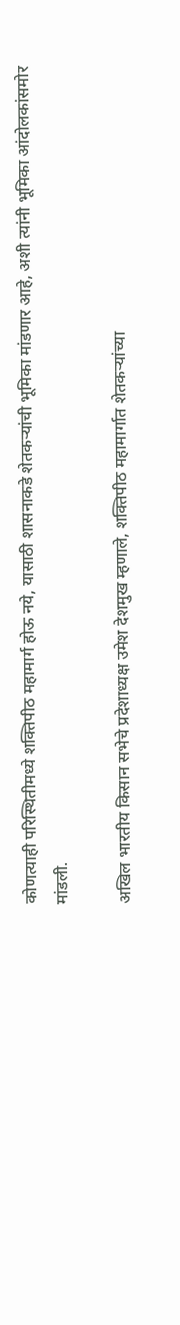कोणत्याही परिस्थितीमध्ये शक्तिपीठ महामार्ग होऊ नये, यासाठी शासनाकडे शेतकऱ्यांची भूमिका मांडणार आहे, अशी त्यांनी भूमिका आंदोलकांसमोर मांडली.

अखिल भारतीय किसान सभेचे प्रदेशाध्यक्ष उमेश देशमुख म्हणाले, शक्तिपीठ महामार्गात शेतकऱ्यांच्या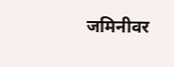जमिनीवर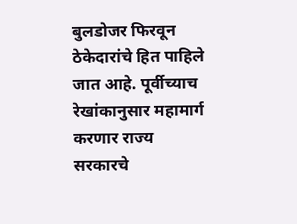बुलडोजर फिरवून ठेकेदारांचे हित पाहिले जात आहे. पूर्वीच्याच रेखांकानुसार महामार्ग करणार राज्य सरकारचे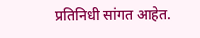प्रतिनिधी सांगत आहेत.